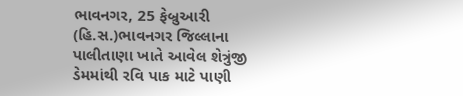ભાવનગર, 25 ફેબ્રુઆરી (હિ.સ.)ભાવનગર જિલ્લાના પાલીતાણા ખાતે આવેલ શેત્રુંજી ડેમમાંથી રવિ પાક માટે પાણી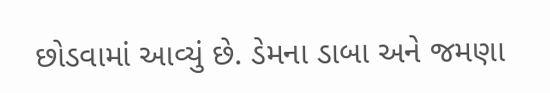છોડવામાં આવ્યું છે. ડેમના ડાબા અને જમણા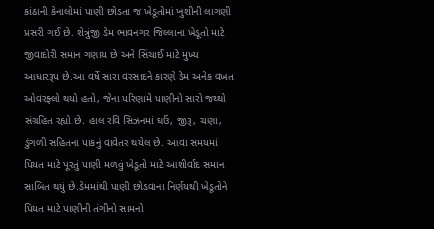કાંઠાની કેનાલોમાં પાણી છોડતા જ ખેડૂતોમાં ખુશીની લાગણી પ્રસરી ગઈ છે. શેત્રુંજી ડેમ ભાવનગર જિલ્લાના ખેડૂતો માટે જીવાદોરી સમાન ગણાય છે અને સિંચાઈ માટે મુખ્ય આધારરૂપ છે.આ વર્ષે સારા વરસાદને કારણે ડેમ અનેક વખત ઓવરફ્લો થયો હતો, જેના પરિણામે પાણીનો સારો જથ્થો સંગ્રહિત રહ્યો છે. હાલ રવિ સિઝનમાં ઘઉં, જીરૂ, ચણા, ડુંગળી સહિતના પાકનું વાવેતર થયેલ છે. આવા સમયમાં પિયત માટે પૂરતું પાણી મળવું ખેડૂતો માટે આશીર્વાદ સમાન સાબિત થયું છે.ડેમમાંથી પાણી છોડવાના નિર્ણયથી ખેડૂતોને પિયત માટે પાણીની તંગીનો સામનો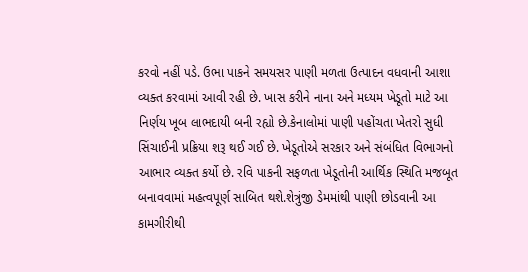કરવો નહીં પડે. ઉભા પાકને સમયસર પાણી મળતા ઉત્પાદન વધવાની આશા વ્યક્ત કરવામાં આવી રહી છે. ખાસ કરીને નાના અને મધ્યમ ખેડૂતો માટે આ નિર્ણય ખૂબ લાભદાયી બની રહ્યો છે.કેનાલોમાં પાણી પહોંચતા ખેતરો સુધી સિંચાઈની પ્રક્રિયા શરૂ થઈ ગઈ છે. ખેડૂતોએ સરકાર અને સંબંધિત વિભાગનો આભાર વ્યક્ત કર્યો છે. રવિ પાકની સફળતા ખેડૂતોની આર્થિક સ્થિતિ મજબૂત બનાવવામાં મહત્વપૂર્ણ સાબિત થશે.શેત્રુંજી ડેમમાંથી પાણી છોડવાની આ કામગીરીથી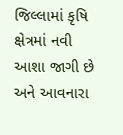જિલ્લામાં કૃષિ ક્ષેત્રમાં નવી આશા જાગી છે અને આવનારા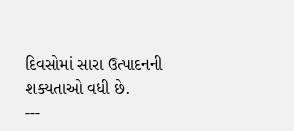દિવસોમાં સારા ઉત્પાદનની શક્યતાઓ વધી છે.
---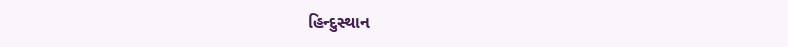હિન્દુસ્થાન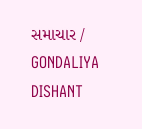સમાચાર / GONDALIYA DISHANT